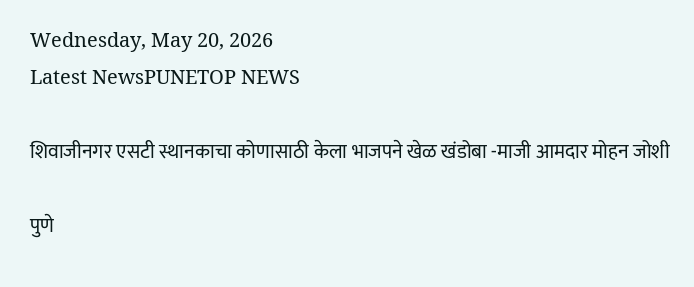Wednesday, May 20, 2026
Latest NewsPUNETOP NEWS

शिवाजीनगर एसटी स्थानकाचा कोणासाठी केला भाजपने खेळ खंडोबा -माजी आमदार मोहन जोशी

पुणे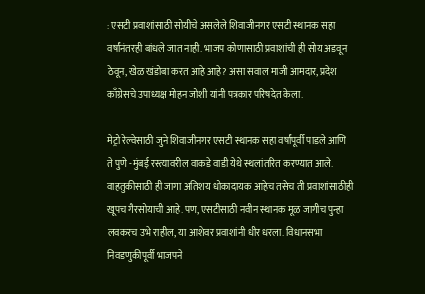: एसटी प्रवाशांसाठी सोयीचे असलेले शिवाजीनगर एसटी स्थानक सहा वर्षांनंतरही बांधले जात नाही. भाजप कोणासाठी प्रवाशांची ही सोय अडवून ठेवून, खेळ खंडोबा करत आहे आहे? असा सवाल माजी आमदार, प्रदेश काँग्रेसचे उपाध्यक्ष मोहन जोशी यांनी पत्रकार परिषदेत केला.

मेट्रो रेल्वेसाठी जुने शिवाजीनगर एसटी स्थानक सहा वर्षांपूर्वी पाडले आणि ते पुणे -मुंबई रस्त्यावरील वाकडे वाडी येथे स्थलांतरित करण्यात आले. वाहतुकीसाठी ही जागा अतिशय धोकादायक आहेच तसेच ती प्रवाशांसाठीही खूपच गैरसोयाची आहे. पण, एसटीसाठी नवीन स्थानक मूळ जागीच पुन्हा लवकरच उभे राहील, या आशेवर प्रवाशांनी धीर धरला. विधानसभा निवडणुकीपूर्वी भाजपने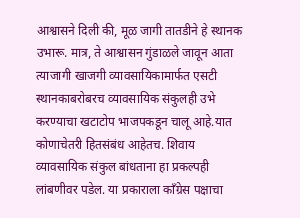आश्वासने दिली की, मूळ जागी तातडीने हे स्थानक उभारू. मात्र, ते आश्वासन गुंडाळले जावून आता त्याजागी खाजगी व्यावसायिकामार्फत एसटी स्थानकाबरोबरच व्यावसायिक संकुलही उभे करण्याचा खटाटोप भाजपकडून चालू आहे.यात कोणाचेतरी हितसंबंध आहेतच. शिवाय व्यावसायिक संकुल बांधताना हा प्रकल्पही लांबणीवर पडेल. या प्रकाराला काँग्रेस पक्षाचा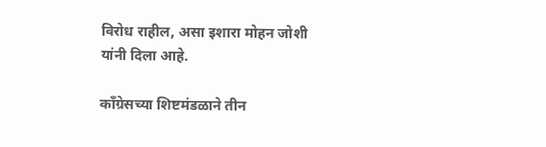विरोध राहील, असा इशारा मोहन जोशी यांनी दिला आहे.

काँग्रेसच्या शिष्टमंडळाने तीन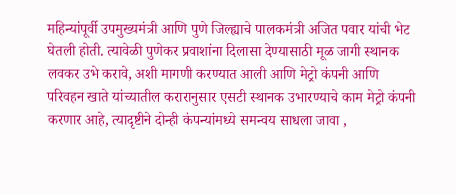महिन्यांपूर्वी उपमुख्यमंत्री आणि पुणे जिल्ह्याचे पालकमंत्री अजित पवार यांची भेट घेतली होती. त्यावेळी पुणेकर प्रवाशांना दिलासा देण्यासाठी मूळ जागी स्थानक लवकर उभे करावे, अशी मागणी करण्यात आली आणि मेट्रो कंपनी आणि परिवहन खाते यांच्यातील करारानुसार एसटी स्थानक उभारण्याचे काम मेट्रो कंपनी करणार आहे, त्यादृष्टीने दोन्ही कंपन्यांमध्ये समन्वय साधला जावा ,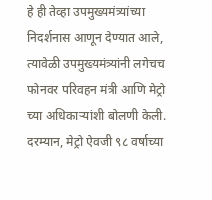हे ही तेव्हा उपमुख्यमंत्र्यांच्या निदर्शनास आणून देण्यात आले, त्यावेळी उपमुख्यमंत्र्यांनी लगेचच फोनवर परिवहन मंत्री आणि मेट्रो च्या अधिकाऱ्यांशी बोलणी केली. दरम्यान, मेट्रो ऐवजी ९८ वर्षाच्या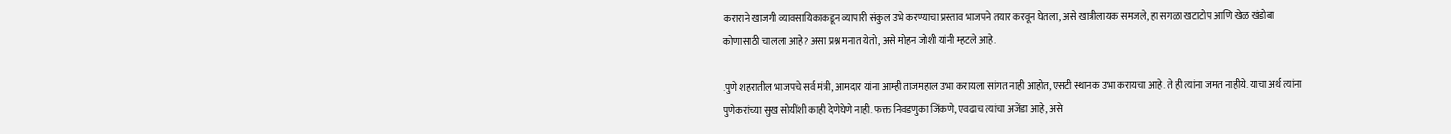कराराने खाजगी व्यावसायिकाकडून व्यापारी संकुल उभे करण्याचा प्रस्ताव भाजपने तयार करवून घेतला, असे खात्रीलायक समजले, हा सगळा खटाटोप आणि खेळ खंडोबा कोणासाठी चालला आहे? असा प्रश्न मनात येतो, असे मोहन जोशी यांनी म्हटले आहे.

.पुणे शहरातील भाजपचे सर्व मंत्री, आमदार यांना आम्ही ताजमहाल उभा करायला सांगत नाही आहोत, एसटी स्थानक उभा करायचा आहे. ते ही त्यांना जमत नाहीये. याचा अर्थ त्यांना पुणेकरांच्या सुख सोयींशी काही देणेघेणे नाही. फक्त निवडणुका जिंकणे, एवढाच त्यांचा अजेंडा आहे, असे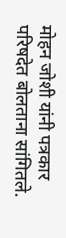मोहन जोशी यांनी पत्रकार परिषदेत बोलताना सांगितले.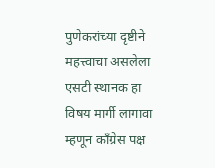पुणेकरांच्या दृष्टीने महत्त्वाचा असलेला एसटी स्थानक हा विषय मार्गी लागावा म्हणून काँग्रेस पक्ष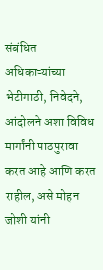संबंधित अधिकाऱ्यांच्या भेटीगाठी, निवेदने, आंदोलने अशा विविध मार्गांनी पाठपुरावा करत आहे आणि करत राहील, असे मोहन जोशी यांनी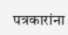पत्रकारांना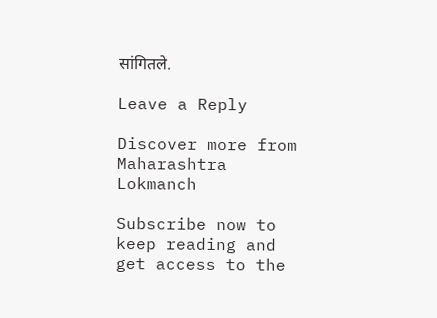सांगितले.

Leave a Reply

Discover more from Maharashtra Lokmanch

Subscribe now to keep reading and get access to the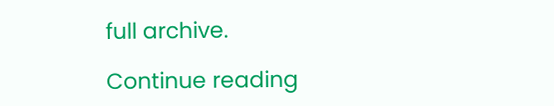full archive.

Continue reading